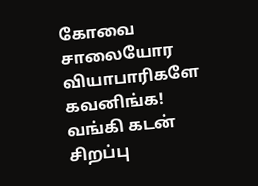கோவை சாலையோர வியாபாரிகளே கவனிங்க! வங்கி கடன் சிறப்பு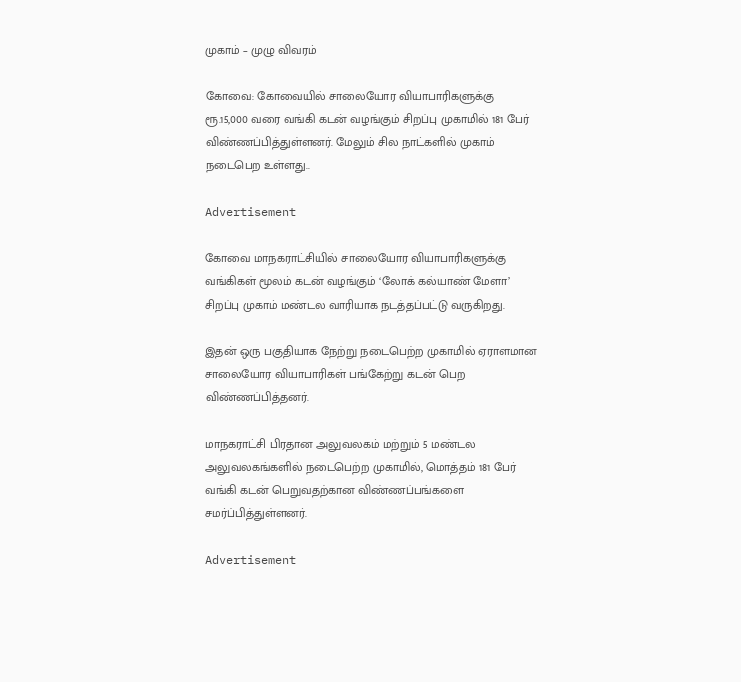முகாம் – முழு விவரம்

கோவை: கோவையில் சாலையோர வியாபாரிகளுக்கு ரூ.15,000 வரை வங்கி கடன் வழங்கும் சிறப்பு முகாமில் 181 பேர் விண்ணப்பித்துள்ளனர். மேலும் சில நாட்களில் முகாம் நடைபெற உள்ளது..

Advertisement

கோவை மாநகராட்சியில் சாலையோர வியாபாரிகளுக்கு வங்கிகள் மூலம் கடன் வழங்கும் ‘லோக் கல்யாண் மேளா’ சிறப்பு முகாம் மண்டல வாரியாக நடத்தப்பட்டு வருகிறது.

இதன் ஒரு பகுதியாக நேற்று நடைபெற்ற முகாமில் ஏராளமான சாலையோர வியாபாரிகள் பங்கேற்று கடன் பெற விண்ணப்பித்தனர்.

மாநகராட்சி பிரதான அலுவலகம் மற்றும் 5 மண்டல அலுவலகங்களில் நடைபெற்ற முகாமில், மொத்தம் 181 பேர் வங்கி கடன் பெறுவதற்கான விண்ணப்பங்களை சமர்ப்பித்துள்ளனர்.

Advertisement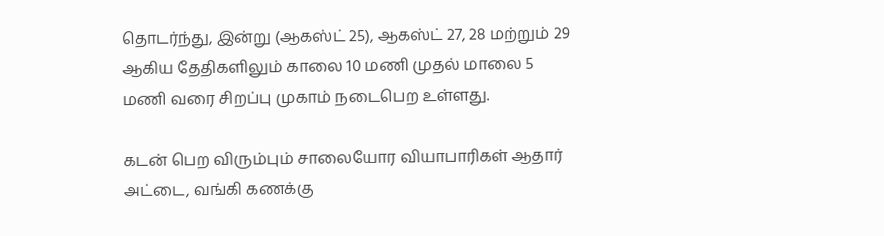தொடர்ந்து, இன்று (ஆகஸ்ட் 25), ஆகஸ்ட் 27, 28 மற்றும் 29 ஆகிய தேதிகளிலும் காலை 10 மணி முதல் மாலை 5 மணி வரை சிறப்பு முகாம் நடைபெற உள்ளது.

கடன் பெற விரும்பும் சாலையோர வியாபாரிகள் ஆதார் அட்டை, வங்கி கணக்கு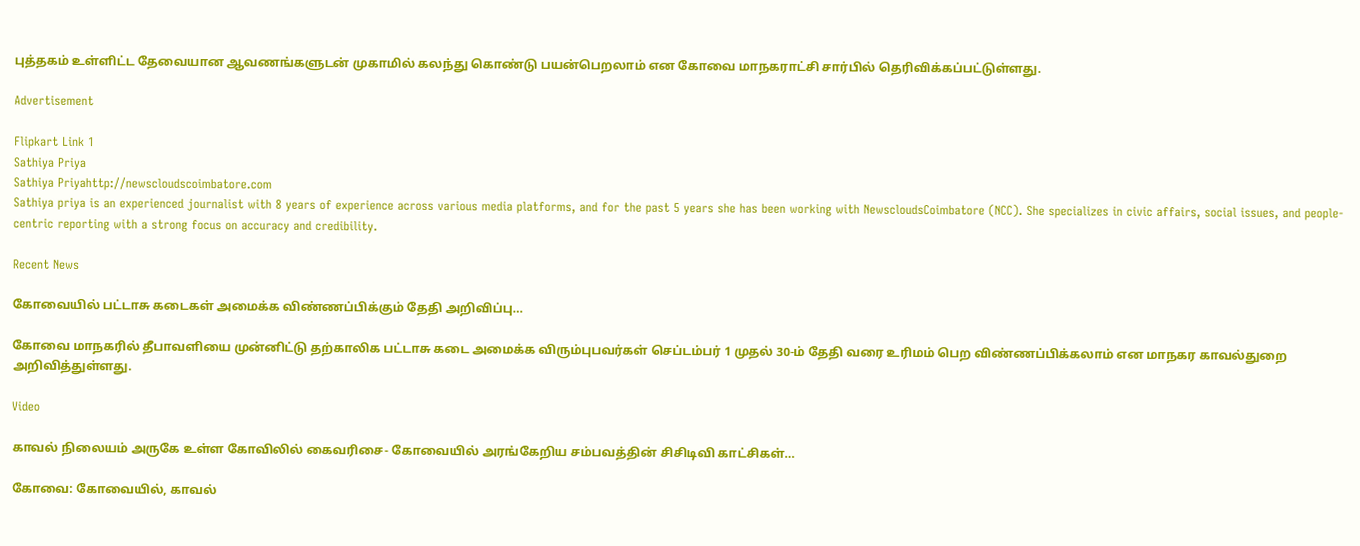புத்தகம் உள்ளிட்ட தேவையான ஆவணங்களுடன் முகாமில் கலந்து கொண்டு பயன்பெறலாம் என கோவை மாநகராட்சி சார்பில் தெரிவிக்கப்பட்டுள்ளது.

Advertisement

Flipkart Link 1
Sathiya Priya
Sathiya Priyahttp://newscloudscoimbatore.com
Sathiya priya is an experienced journalist with 8 years of experience across various media platforms, and for the past 5 years she has been working with NewscloudsCoimbatore (NCC). She specializes in civic affairs, social issues, and people-centric reporting with a strong focus on accuracy and credibility.

Recent News

கோவையில் பட்டாசு கடைகள் அமைக்க விண்ணப்பிக்கும் தேதி அறிவிப்பு…

கோவை மாநகரில் தீபாவளியை முன்னிட்டு தற்காலிக பட்டாசு கடை அமைக்க விரும்புபவர்கள் செப்டம்பர் 1 முதல் 30-ம் தேதி வரை உரிமம் பெற விண்ணப்பிக்கலாம் என மாநகர காவல்துறை அறிவித்துள்ளது.

Video

காவல் நிலையம் அருகே உள்ள கோவிலில் கைவரிசை- கோவையில் அரங்கேறிய சம்பவத்தின் சிசிடிவி காட்சிகள்…

கோவை: கோவையில், காவல்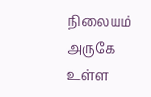நிலையம் அருகே உள்ள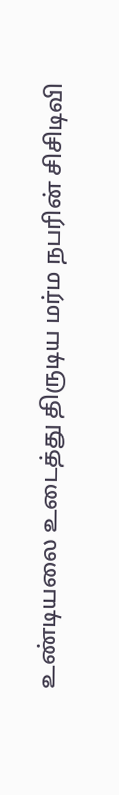உண்டியலை உடைத்து திருடிய மர்ம நபரின் சிசிடிவி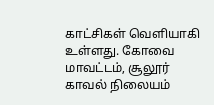காட்சிகள் வெளியாகி உள்ளது. கோவை மாவட்டம், சூலூர் காவல் நிலையம்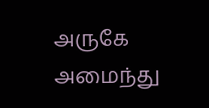அருகே அமைந்து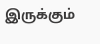இருக்கும்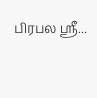பிரபல ஸ்ரீ...